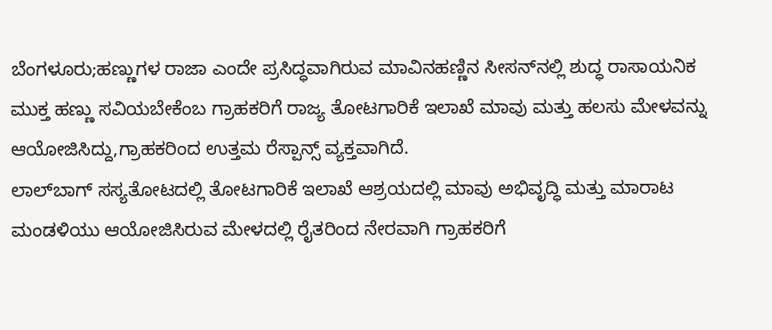ಬೆಂಗಳೂರು;ಹಣ್ಣುಗಳ ರಾಜಾ ಎಂದೇ ಪ್ರಸಿದ್ಧವಾಗಿರುವ ಮಾವಿನಹಣ್ಣಿನ ಸೀಸನ್‌ನಲ್ಲಿ ಶುದ್ಧ ರಾಸಾಯನಿಕ ಮುಕ್ತ ಹಣ್ಣು ಸವಿಯಬೇಕೆಂಬ ಗ್ರಾಹಕರಿಗೆ ರಾಜ್ಯ ತೋಟಗಾರಿಕೆ ಇಲಾಖೆ ಮಾವು ಮತ್ತು ಹಲಸು ಮೇಳವನ್ನು ಆಯೋಜಿಸಿದ್ದು,ಗ್ರಾಹಕರಿಂದ ಉತ್ತಮ ರೆಸ್ಪಾನ್ಸ್ ವ್ಯಕ್ತವಾಗಿದೆ.
ಲಾಲ್‌ಬಾಗ್ ಸಸ್ಯತೋಟದಲ್ಲಿ ತೋಟಗಾರಿಕೆ ಇಲಾಖೆ ಆಶ್ರಯದಲ್ಲಿ ಮಾವು ಅಭಿವೃದ್ಧಿ ಮತ್ತು ಮಾರಾಟ ಮಂಡಳಿಯು ಆಯೋಜಿಸಿರುವ ಮೇಳದಲ್ಲಿ ರೈತರಿಂದ ನೇರವಾಗಿ ಗ್ರಾಹಕರಿಗೆ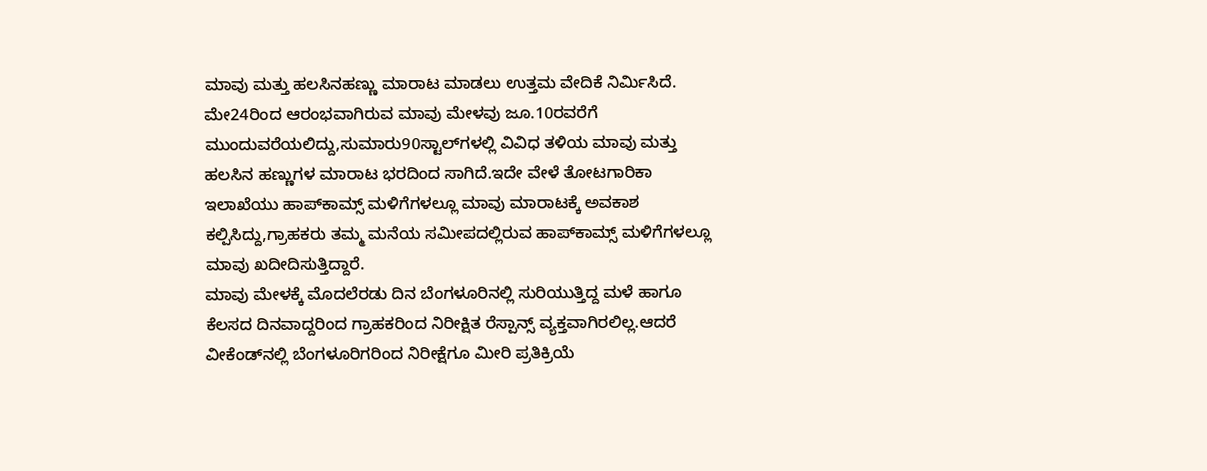ಮಾವು ಮತ್ತು ಹಲಸಿನಹಣ್ಣು ಮಾರಾಟ ಮಾಡಲು ಉತ್ತಮ ವೇದಿಕೆ ನಿರ್ಮಿಸಿದೆ.
ಮೇ24ರಿಂದ ಆರಂಭವಾಗಿರುವ ಮಾವು ಮೇಳವು ಜೂ.10ರವರೆಗೆ ಮುಂದುವರೆಯಲಿದ್ದು,ಸುಮಾರು90ಸ್ಟಾಲ್‌ಗಳಲ್ಲಿ ವಿವಿಧ ತಳಿಯ ಮಾವು ಮತ್ತು ಹಲಸಿನ ಹಣ್ಣುಗಳ ಮಾರಾಟ ಭರದಿಂದ ಸಾಗಿದೆ.ಇದೇ ವೇಳೆ ತೋಟಗಾರಿಕಾ ಇಲಾಖೆಯು ಹಾಪ್‌ಕಾಮ್ಸ್ ಮಳಿಗೆಗಳಲ್ಲೂ ಮಾವು ಮಾರಾಟಕ್ಕೆ ಅವಕಾಶ ಕಲ್ಪಿಸಿದ್ದು,ಗ್ರಾಹಕರು ತಮ್ಮ ಮನೆಯ ಸಮೀಪದಲ್ಲಿರುವ ಹಾಪ್‌ಕಾಮ್ಸ್ ಮಳಿಗೆಗಳಲ್ಲೂ ಮಾವು ಖದೀದಿಸುತ್ತಿದ್ದಾರೆ.
ಮಾವು ಮೇಳಕ್ಕೆ ಮೊದಲೆರಡು ದಿನ ಬೆಂಗಳೂರಿನಲ್ಲಿ ಸುರಿಯುತ್ತಿದ್ದ ಮಳೆ ಹಾಗೂ ಕೆಲಸದ ದಿನವಾದ್ದರಿಂದ ಗ್ರಾಹಕರಿಂದ ನಿರೀಕ್ಷಿತ ರೆಸ್ಪಾನ್ಸ್ ವ್ಯಕ್ತವಾಗಿರಲಿಲ್ಲ.ಆದರೆ ವೀಕೆಂಡ್‌ನಲ್ಲಿ ಬೆಂಗಳೂರಿಗರಿಂದ ನಿರೀಕ್ಷೆಗೂ ಮೀರಿ ಪ್ರತಿಕ್ರಿಯೆ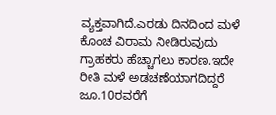ವ್ಯಕ್ತವಾಗಿದೆ.ಎರಡು ದಿನದಿಂದ ಮಳೆ ಕೊಂಚ ವಿರಾಮ ನೀಡಿರುವುದು ಗ್ರಾಹಕರು ಹೆಚ್ಚಾಗಲು ಕಾರಣ.ಇದೇ ರೀತಿ ಮಳೆ ಅಡಚಣೆಯಾಗದಿದ್ದರೆ ಜೂ.10ರವರೆಗೆ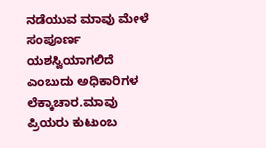ನಡೆಯುವ ಮಾವು ಮೇಳೆ ಸಂಪೂರ್ಣ ಯಶಸ್ವಿಯಾಗಲಿದೆ ಎಂಬುದು ಅಧಿಕಾರಿಗಳ ಲೆಕ್ಕಾಚಾರ.ಮಾವು ಪ್ರಿಯರು ಕುಟುಂಬ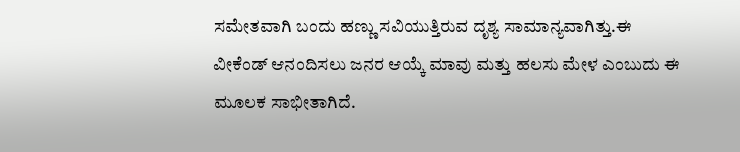ಸಮೇತವಾಗಿ ಬಂದು ಹಣ್ಣು ಸವಿಯುತ್ತಿರುವ ದೃಶ್ಯ ಸಾಮಾನ್ಯವಾಗಿತ್ತು.ಈ ವೀಕೆಂಡ್ ಆನಂದಿಸಲು ಜನರ ಆಯ್ಕೆ ಮಾವು ಮತ್ತು ಹಲಸು ಮೇಳ ಎಂಬುದು ಈ ಮೂಲಕ ಸಾಭೀತಾಗಿದೆ.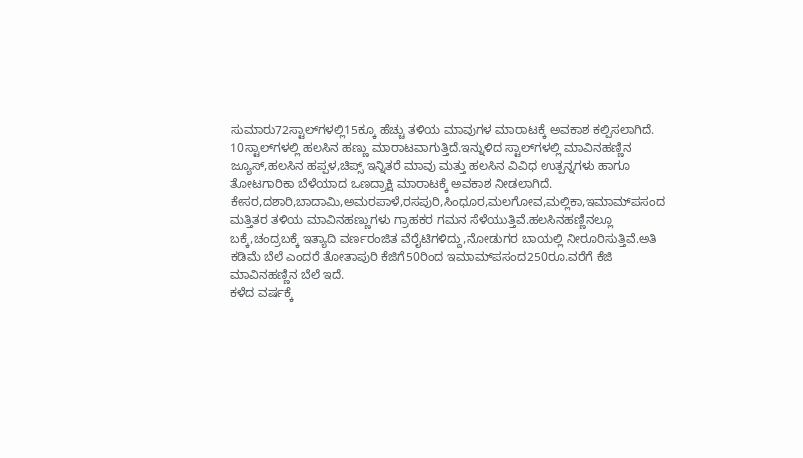ಸುಮಾರು72ಸ್ಟಾಲ್‌ಗಳಲ್ಲಿ15ಕ್ಕೂ ಹೆಚ್ಚು ತಳಿಯ ಮಾವುಗಳ ಮಾರಾಟಕ್ಕೆ ಅವಕಾಶ ಕಲ್ಪಿಸಲಾಗಿದೆ. 10ಸ್ಟಾಲ್‌ಗಳಲ್ಲಿ ಹಲಸಿನ ಹಣ್ಣು ಮಾರಾಟವಾಗುತ್ತಿದೆ.ಇನ್ನುಳಿದ ಸ್ಟಾಲ್‌ಗಳಲ್ಲಿ ಮಾವಿನಹಣ್ಣಿನ ಜ್ಯೂಸ್,ಹಲಸಿನ ಹಪ್ಪಳ,ಚಿಪ್ಸ್ ಇನ್ನಿತರೆ ಮಾವು ಮತ್ತು ಹಲಸಿನ ವಿವಿಧ ಉತ್ಪನ್ನಗಳು ಹಾಗೂ ತೋಟಗಾರಿಕಾ ಬೆಳೆಯಾದ ಒಣದ್ರಾಕ್ಷಿ ಮಾರಾಟಕ್ಕೆ ಅವಕಾಶ ನೀಡಲಾಗಿದೆ.
ಕೇಸರ,ದಶಾರಿ,ಬಾದಾಮಿ,ಅಮರಪಾಳೆ,ರಸಪುರಿ,ಸಿಂಧೂರ,ಮಲಗೋವ,ಮಲ್ಲಿಕಾ,ಇಮಾಮ್‌ಪಸಂದ ಮತ್ತಿತರ ತಳಿಯ ಮಾವಿನಹಣ್ಣುಗಳು ಗ್ರಾಹಕರ ಗಮನ ಸೆಳೆಯುತ್ತಿವೆ.ಹಲಸಿನಹಣ್ಣಿನಲ್ಲೂ ಬಕ್ಕೆ,ಚಂದ್ರಬಕ್ಕೆ ಇತ್ಯಾದಿ ವರ್ಣರಂಜಿತ ವೆರೈಟಿಗಳಿದ್ದು,ನೋಡುಗರ ಬಾಯಲ್ಲಿ ನೀರೂರಿಸುತ್ತಿವೆ.ಅತಿ ಕಡಿಮೆ ಬೆಲೆ ಎಂದರೆ ತೋತಾಪುರಿ ಕೆಜಿಗೆ50ರಿಂದ ಇಮಾಮ್‌ಪಸಂದ250ರೂ.ವರೆಗೆ ಕೆಜಿ ಮಾವಿನಹಣ್ಣಿನ ಬೆಲೆ ಇದೆ.
ಕಳೆದ ವರ್ಷಕ್ಕೆ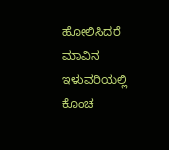ಹೋಲಿಸಿದರೆ ಮಾವಿನ ಇಳುವರಿಯಲ್ಲಿ ಕೊಂಚ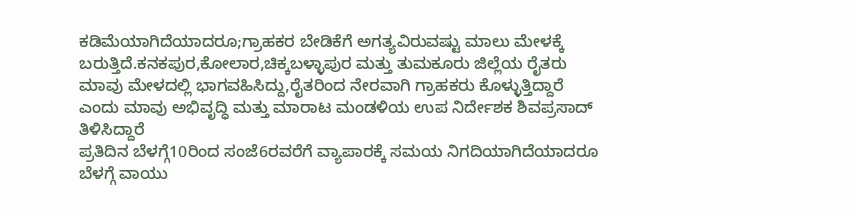ಕಡಿಮೆಯಾಗಿದೆಯಾದರೂ;ಗ್ರಾಹಕರ ಬೇಡಿಕೆಗೆ ಅಗತ್ಯವಿರುವಷ್ಟು ಮಾಲು ಮೇಳಕ್ಕೆ ಬರುತ್ತಿದೆ.ಕನಕಪುರ,ಕೋಲಾರ,ಚಿಕ್ಕಬಳ್ಳಾಪುರ ಮತ್ತು ತುಮಕೂರು ಜಿಲ್ಲೆಯ ರೈತರು ಮಾವು ಮೇಳದಲ್ಲಿ ಭಾಗವಹಿಸಿದ್ದು,ರೈತರಿಂದ ನೇರವಾಗಿ ಗ್ರಾಹಕರು ಕೊಳ್ಳುತ್ತಿದ್ದಾರೆ ಎಂದು ಮಾವು ಅಭಿವೃದ್ಧಿ ಮತ್ತು ಮಾರಾಟ ಮಂಡಳಿಯ ಉಪ ನಿರ್ದೇಶಕ ಶಿವಪ್ರಸಾದ್ ತಿಳಿಸಿದ್ದಾರೆ
ಪ್ರತಿದಿನ ಬೆಳಗ್ಗೆ10ರಿಂದ ಸಂಜೆ6ರವರೆಗೆ ವ್ಯಾಪಾರಕ್ಕೆ ಸಮಯ ನಿಗದಿಯಾಗಿದೆಯಾದರೂ ಬೆಳಗ್ಗೆ ವಾಯು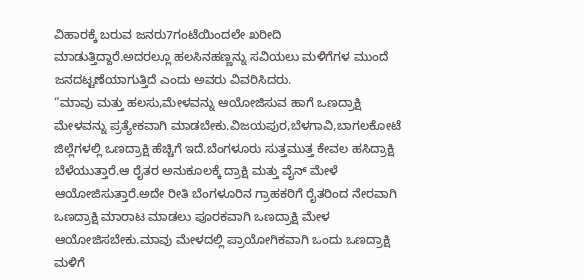ವಿಹಾರಕ್ಕೆ ಬರುವ ಜನರು7ಗಂಟೆಯಿಂದಲೇ ಖರೀದಿ ಮಾಡುತ್ತಿದ್ದಾರೆ.ಅದರಲ್ಲೂ ಹಲಸಿನಹಣ್ಣನ್ನು ಸವಿಯಲು ಮಳಿಗೆಗಳ ಮುಂದೆ ಜನದಟ್ಟಣೆಯಾಗುತ್ತಿದೆ ಎಂದು ಅವರು ವಿವರಿಸಿದರು.
“ಮಾವು ಮತ್ತು ಹಲಸು,ಮೇಳವನ್ನು ಆಯೋಜಿಸುವ ಹಾಗೆ ಒಣದ್ರಾಕ್ಷಿ ಮೇಳವನ್ನು ಪ್ರತ್ಯೇಕವಾಗಿ ಮಾಡಬೇಕು.ವಿಜಯಪುರ,ಬೆಳಗಾವಿ,ಬಾಗಲಕೋಟೆ ಜಿಲ್ಲೆಗಳಲ್ಲಿ ಒಣದ್ರಾಕ್ಷಿ ಹೆಚ್ಚಿಗೆ ಇದೆ.ಬೆಂಗಳೂರು ಸುತ್ತಮುತ್ತ ಕೇವಲ ಹಸಿದ್ರಾಕ್ಷಿ ಬೆಳೆಯುತ್ತಾರೆ.ಆ ರೈತರ ಅನುಕೂಲಕ್ಕೆ ದ್ರಾಕ್ಷಿ ಮತ್ತು ವೈನ್ ಮೇಳೆ ಆಯೋಜಿಸುತ್ತಾರೆ.ಅದೇ ರೀತಿ ಬೆಂಗಳೂರಿನ ಗ್ರಾಹಕರಿಗೆ ರೈತರಿಂದ ನೇರವಾಗಿ ಒಣದ್ರಾಕ್ಷಿ ಮಾರಾಟ ಮಾಡಲು ಪೂರಕವಾಗಿ ಒಣದ್ರಾಕ್ಷಿ ಮೇಳ ಆಯೋಜಿಸಬೇಕು.ಮಾವು ಮೇಳದಲ್ಲಿ ಪ್ರಾಯೋಗಿಕವಾಗಿ ಒಂದು ಒಣದ್ರಾಕ್ಷಿ ಮಳಿಗೆ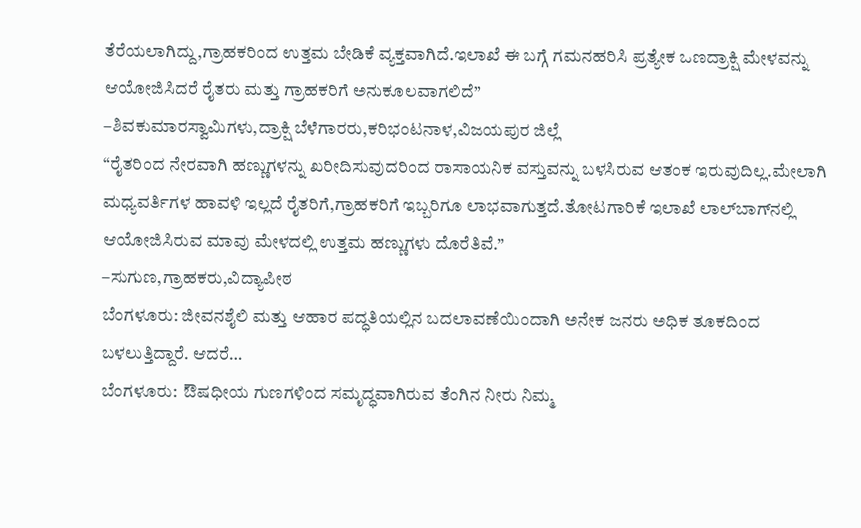ತೆರೆಯಲಾಗಿದ್ದು,ಗ್ರಾಹಕರಿಂದ ಉತ್ತಮ ಬೇಡಿಕೆ ವ್ಯಕ್ತವಾಗಿದೆ.ಇಲಾಖೆ ಈ ಬಗ್ಗೆ ಗಮನಹರಿಸಿ ಪ್ರತ್ಯೇಕ ಒಣದ್ರಾಕ್ಷಿ ಮೇಳವನ್ನು ಆಯೋಜಿಸಿದರೆ ರೈತರು ಮತ್ತು ಗ್ರಾಹಕರಿಗೆ ಅನುಕೂಲವಾಗಲಿದೆ”
–ಶಿವಕುಮಾರಸ್ವಾಮಿಗಳು,ದ್ರಾಕ್ಷಿ ಬೆಳೆಗಾರರು,ಕರಿಭಂಟನಾಳ,ವಿಜಯಪುರ ಜಿಲ್ಲೆ
“ರೈತರಿಂದ ನೇರವಾಗಿ ಹಣ್ಣುಗಳನ್ನು ಖರೀದಿಸುವುದರಿಂದ ರಾಸಾಯನಿಕ ವಸ್ತುವನ್ನು ಬಳಸಿರುವ ಆತಂಕ ಇರುವುದಿಲ್ಲ.ಮೇಲಾಗಿ ಮಧ್ಯವರ್ತಿಗಳ ಹಾವಳಿ ಇಲ್ಲದೆ ರೈತರಿಗೆ,ಗ್ರಾಹಕರಿಗೆ ಇಬ್ಬರಿಗೂ ಲಾಭವಾಗುತ್ತದೆ.ತೋಟಗಾರಿಕೆ ಇಲಾಖೆ ಲಾಲ್‌ಬಾಗ್‌ನಲ್ಲಿ ಆಯೋಜಿಸಿರುವ ಮಾವು ಮೇಳದಲ್ಲಿ ಉತ್ತಮ ಹಣ್ಣುಗಳು ದೊರೆತಿವೆ.”
–ಸುಗುಣ,ಗ್ರಾಹಕರು,ವಿದ್ಯಾಪೀಠ
ಬೆಂಗಳೂರು: ಜೀವನಶೈಲಿ ಮತ್ತು ಆಹಾರ ಪದ್ಧತಿಯಲ್ಲಿನ ಬದಲಾವಣೆಯಿಂದಾಗಿ ಅನೇಕ ಜನರು ಅಧಿಕ ತೂಕದಿಂದ ಬಳಲುತ್ತಿದ್ದಾರೆ. ಆದರೆ…
ಬೆಂಗಳೂರು:  ಔಷಧೀಯ ಗುಣಗಳಿಂದ ಸಮೃದ್ಧವಾಗಿರುವ ತೆಂಗಿನ ನೀರು ನಿಮ್ಮ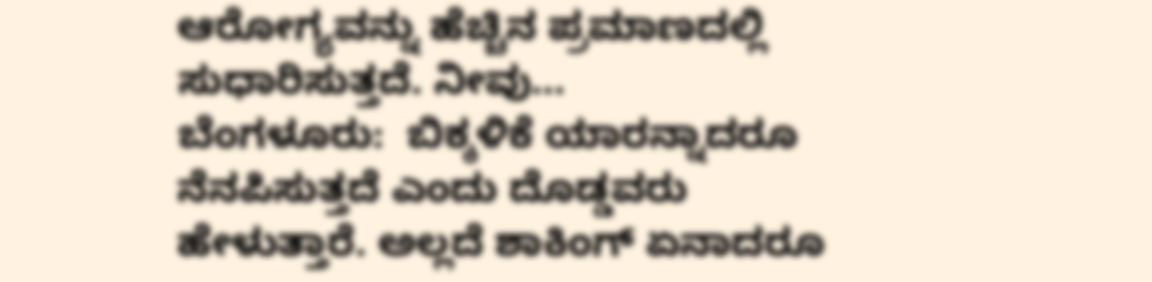ಆರೋಗ್ಯವನ್ನು ಹೆಚ್ಚಿನ ಪ್ರಮಾಣದಲ್ಲಿ ಸುಧಾರಿಸುತ್ತದೆ. ನೀವು…
ಬೆಂಗಳೂರು:  ಬಿಕ್ಕಳಿಕೆ ಯಾರನ್ನಾದರೂ ನೆನಪಿಸುತ್ತದೆ ಎಂದು ದೊಡ್ಡವರು ಹೇಳುತ್ತಾರೆ. ಅಲ್ಲದೆ ಶಾಕಿಂಗ್ ಏನಾದರೂ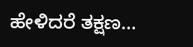ಹೇಳಿದರೆ ತಕ್ಷಣ…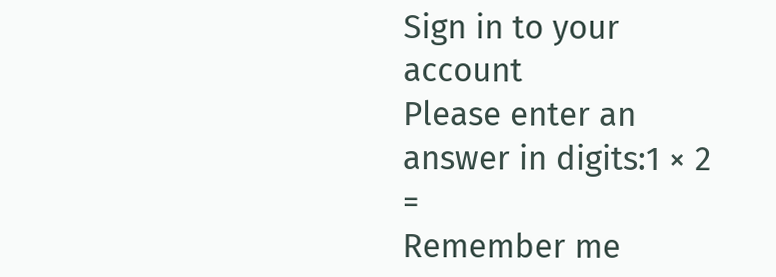Sign in to your account
Please enter an answer in digits:1 × 2 =
Remember me